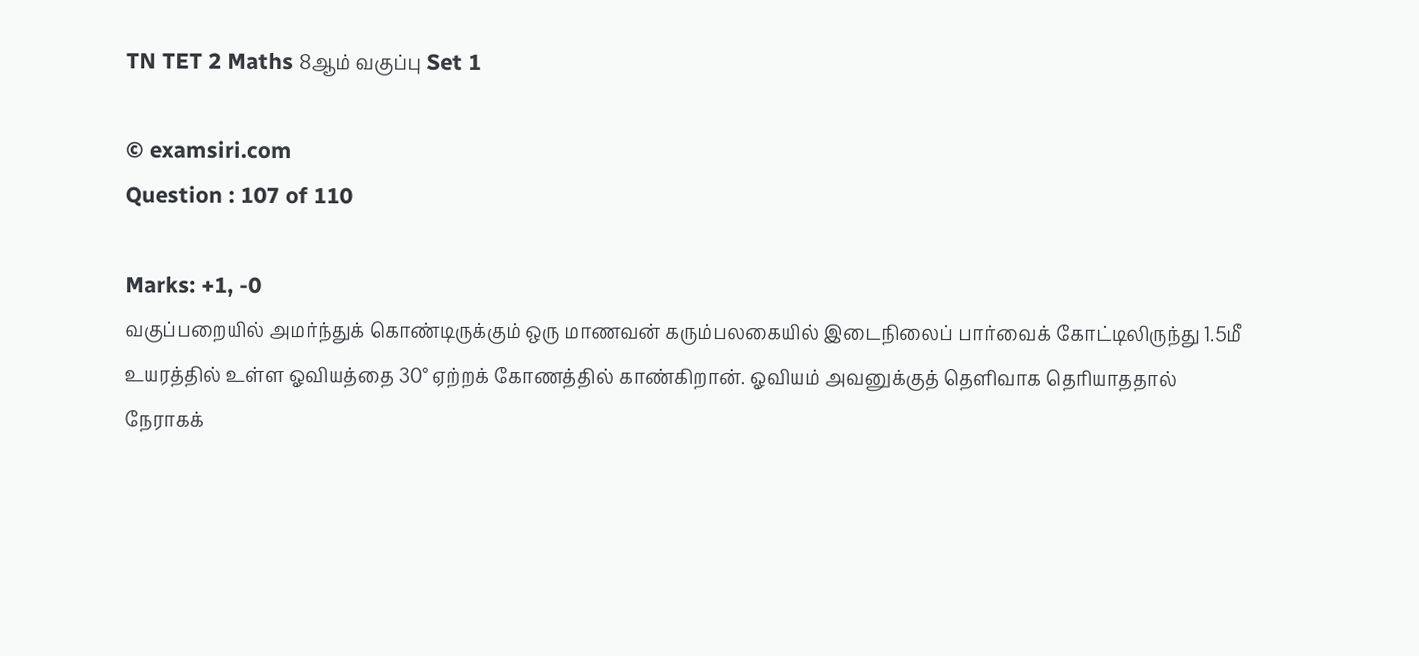TN TET 2 Maths 8ஆம் வகுப்பு Set 1

© examsiri.com
Question : 107 of 110

Marks: +1, -0
வகுப்பறையில் அமர்ந்துக் கொண்டிருக்கும் ஒரு மாணவன் கரும்பலகையில் இடைநிலைப் பார்வைக் கோட்டிலிருந்து 1.5மீ உயரத்தில் உள்ள ஓவியத்தை 30° ஏற்றக் கோணத்தில் காண்கிறான். ஓவியம் அவனுக்குத் தெளிவாக தெரியாததால் நேராகக்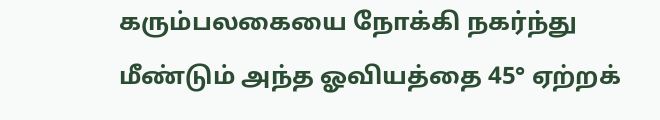கரும்பலகையை நோக்கி நகர்ந்து மீண்டும் அந்த ஓவியத்தை 45° ஏற்றக்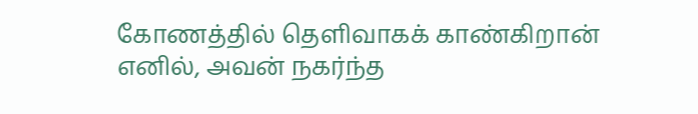கோணத்தில் தெளிவாகக் காண்கிறான் எனில், அவன் நகர்ந்த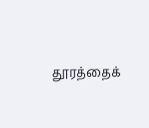தூரத்தைக்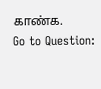காண்க.
Go to Question: